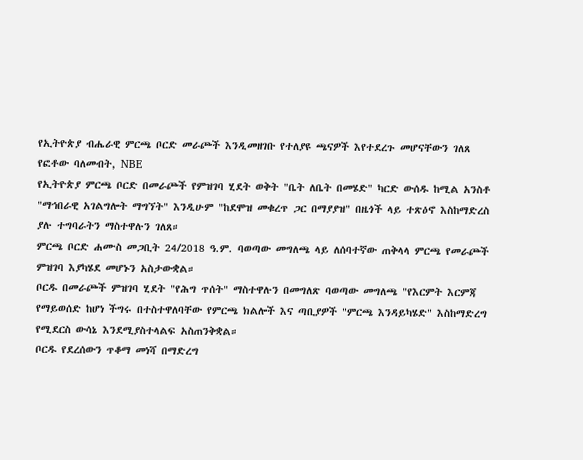የኢትዮጵያ ብሔራዊ ምርጫ ቦርድ መራጮች እንዲመዘገቡ የተለያዩ ጫናዎች እየተደረጉ መሆናቸውን ገለጸ
የፎቶው ባለመብት, NBE
የኢትዮጵያ ምርጫ ቦርድ በመራጮች የምዝገባ ሂደት ወቅት "ቤት ለቤት በመሄድ" ካርድ ውሰዱ ከሚል አንስቶ "ማኅበራዊ አገልግሎት ማግኘት" እንዲሁም "ከደሞዝ መቁረጥ ጋር በማያያዝ" በዜጎች ላይ ተጽዕኖ እስከማድረስ ያሉ ተግባራትን ማስተዋሉን ገለጸ።
ምርጫ ቦርድ ሐሙስ መጋቢት 24/2018 ዓ.ም. ባወጣው መግለጫ ላይ ለሰባተኛው ጠቅላላ ምርጫ የመራጮች ምዝገባ እያካሄደ መሆኑን አስታውቋል።
ቦርዱ በመራጮች ምዝገባ ሂደት "የሕግ ጥሰት" ማስተዋሉን በመግለጽ ባወጣው መግለጫ "የእርምት እርምጃ የማይወሰድ ከሆነ ችግሩ በተስተዋለባቸው የምርጫ ክልሎች እና ጣቢያዎች "ምርጫ እንዳይካሄድ" እስከማድረግ የሚደርስ ውሳኔ እንደሚያስተላልፍ አስጠንቅቋል።
ቦርዱ የደረሰውን ጥቆማ መነሻ በማድረግ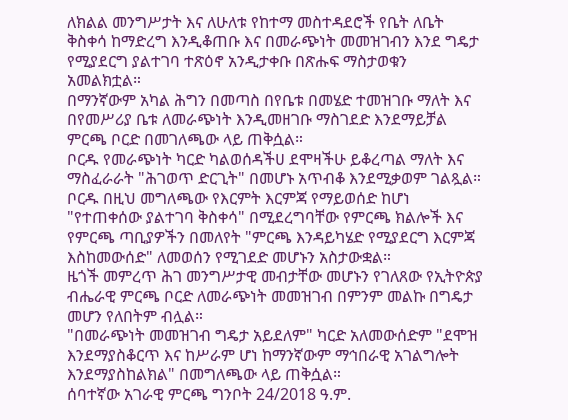ለክልል መንግሥታት እና ለሁለቱ የከተማ መስተዳደሮች የቤት ለቤት ቅስቀሳ ከማድረግ እንዲቆጠቡ እና በመራጭነት መመዝገብን እንደ ግዴታ የሚያደርግ ያልተገባ ተጽዕኖ አንዲታቀቡ በጽሑፍ ማስታወቁን አመልክቷል።
በማንኛውም አካል ሕግን በመጣስ በየቤቱ በመሄድ ተመዝገቡ ማለት እና በየመሥሪያ ቤቱ ለመራጭነት እንዲመዘገቡ ማስገደድ እንደማይቻል ምርጫ ቦርድ በመገለጫው ላይ ጠቅሷል።
ቦርዱ የመራጭነት ካርድ ካልወሰዳችሀ ደሞዛችሁ ይቆረጣል ማለት እና ማስፈራራት "ሕገወጥ ድርጊት" በመሆኑ አጥብቆ እንደሚቃወም ገልጿል።
ቦርዱ በዚህ መግለጫው የእርምት እርምጃ የማይወሰድ ከሆነ "የተጠቀሰው ያልተገባ ቅስቀሳ" በሚደረግባቸው የምርጫ ክልሎች እና የምርጫ ጣቢያዎችን በመለየት "ምርጫ እንዳይካሄድ የሚያደርግ እርምጃ እስከመውሰድ" ለመወሰን የሚገደድ መሆኑን አስታውቋል።
ዜጎች መምረጥ ሕገ መንግሥታዊ መብታቸው መሆኑን የገለጸው የኢትዮጵያ ብሔራዊ ምርጫ ቦርድ ለመራጭነት መመዝገብ በምንም መልኩ በግዴታ መሆን የለበትም ብሏል።
"በመራጭነት መመዝገብ ግዴታ አይደለም" ካርድ አለመውሰድም "ደሞዝ እንደማያስቆርጥ እና ከሥራም ሆነ ከማንኛውም ማኅበራዊ አገልግሎት እንደማያስከልክል" በመግለጫው ላይ ጠቅሷል።
ሰባተኛው አገራዊ ምርጫ ግንቦት 24/2018 ዓ.ም.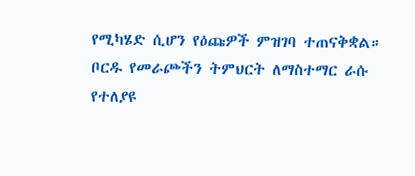የሚካሄድ ሲሆን የዕጩዎች ምዝገባ ተጠናቅቋል።
ቦርዱ የመራጮችን ትምህርት ለማስተማር ራሱ የተለያዩ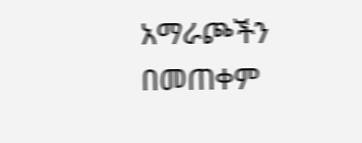አማራጮችን በመጠቀም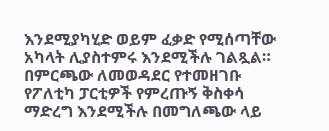እንደሚያካሂድ ወይም ፈቃድ የሚሰጣቸው አካላት ሊያስተምሩ እንደሚችሉ ገልጿል።
በምርጫው ለመወዳደር የተመዘገቡ የፖለቲካ ፓርቲዎች የምረጡኝ ቅስቀሳ ማድረግ እንደሚችሉ በመግለጫው ላይ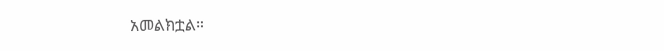አመልክቷል።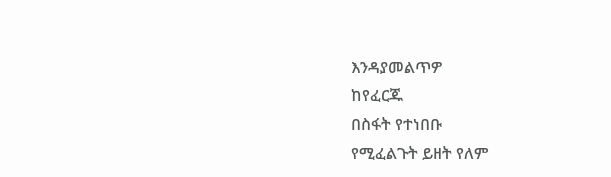እንዳያመልጥዎ
ከየፈርጁ
በስፋት የተነበቡ
የሚፈልጉት ይዘት የለም